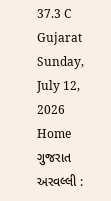37.3 C
Gujarat
Sunday, July 12, 2026
Home ગુજરાત અરવલ્લી :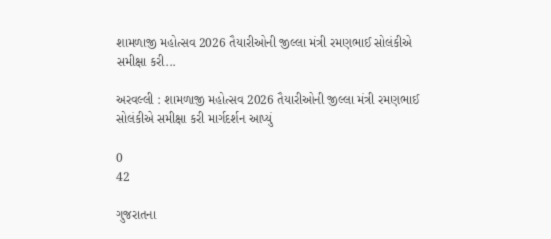શામળાજી મહોત્સવ 2026 તૈયારીઓની જીલ્લા મંત્રી રમણભાઈ સોલંકીએ સમીક્ષા કરી...

અરવલ્લી : શામળાજી મહોત્સવ 2026 તૈયારીઓની જીલ્લા મંત્રી રમણભાઈ સોલંકીએ સમીક્ષા કરી માર્ગદર્શન આપ્યું

0
42

ગુજરાતના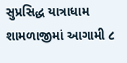સુપ્રસિદ્ધ યાત્રાધામ શામળાજીમાં આગામી ૮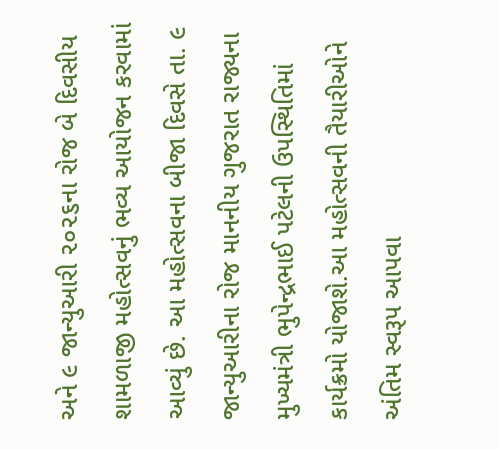અને ૯ જાન્યુઆરી ૨૦૨૬ના રોજ બે દિવસીય શામળાજી મહોત્સવનું ભવ્ય આયોજન કરવામાં આવ્યું છે. આ મહોત્સવના બીજા દિવસે તા. ૯ જાન્યુઆરીના રોજ માનનીય ગુજરાત રાજ્યના મુખ્યમંત્રી ભુપેન્દ્રભાઈ પટેલની ઉપસ્થિતિમાં કાર્યક્રમો યોજાશે.આ મહોત્સવની તૈયારીઓને અંતિમ સ્વરૂપ આપવા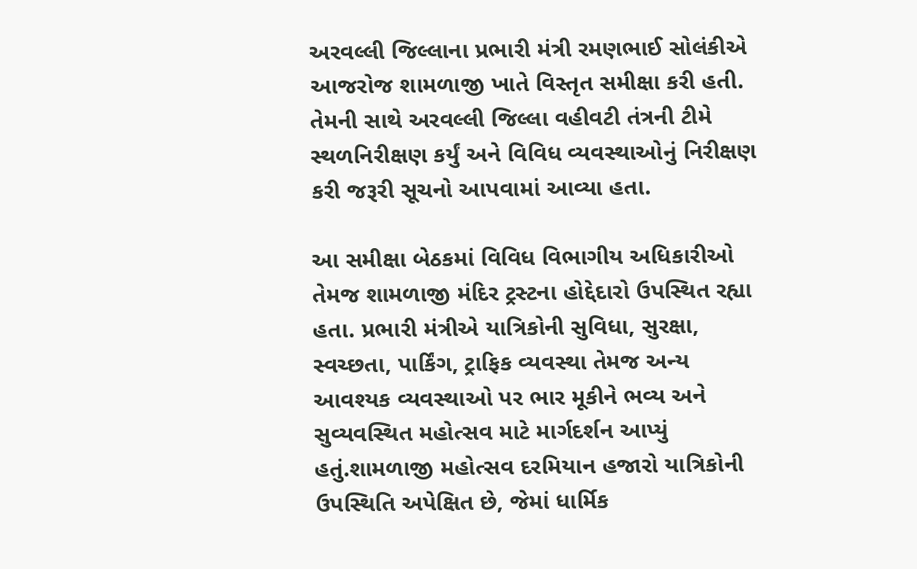અરવલ્લી જિલ્લાના પ્રભારી મંત્રી રમણભાઈ સોલંકીએ આજરોજ શામળાજી ખાતે વિસ્તૃત સમીક્ષા કરી હતી. તેમની સાથે અરવલ્લી જિલ્લા વહીવટી તંત્રની ટીમે સ્થળનિરીક્ષણ કર્યું અને વિવિધ વ્યવસ્થાઓનું નિરીક્ષણ કરી જરૂરી સૂચનો આપવામાં આવ્યા હતા.

આ સમીક્ષા બેઠકમાં વિવિધ વિભાગીય અધિકારીઓ તેમજ શામળાજી મંદિર ટ્રસ્ટના હોદ્દેદારો ઉપસ્થિત રહ્યા હતા. પ્રભારી મંત્રીએ યાત્રિકોની સુવિધા, સુરક્ષા, સ્વચ્છતા, પાર્કિંગ, ટ્રાફિક વ્યવસ્થા તેમજ અન્ય આવશ્યક વ્યવસ્થાઓ પર ભાર મૂકીને ભવ્ય અને સુવ્યવસ્થિત મહોત્સવ માટે માર્ગદર્શન આપ્યું હતું.શામળાજી મહોત્સવ દરમિયાન હજારો યાત્રિકોની ઉપસ્થિતિ અપેક્ષિત છે, જેમાં ધાર્મિક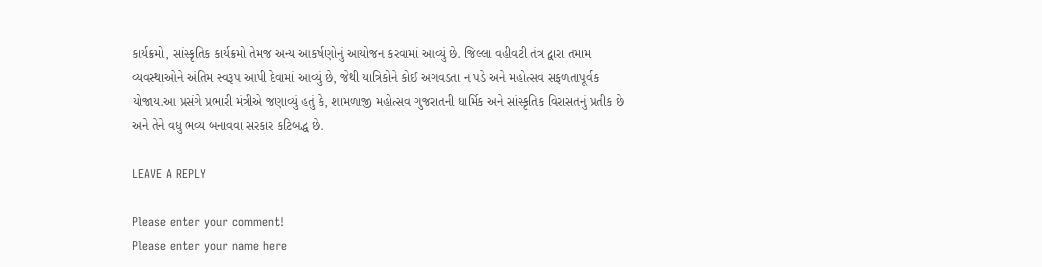કાર્યક્રમો, સાંસ્કૃતિક કાર્યક્રમો તેમજ અન્ય આકર્ષણોનું આયોજન કરવામાં આવ્યું છે. જિલ્લા વહીવટી તંત્ર દ્વારા તમામ વ્યવસ્થાઓને અંતિમ સ્વરૂપ આપી દેવામાં આવ્યું છે, જેથી યાત્રિકોને કોઈ અગવડતા ન પડે અને મહોત્સવ સફળતાપૂર્વક યોજાય.આ પ્રસંગે પ્રભારી મંત્રીએ જણાવ્યું હતું કે, શામળાજી મહોત્સવ ગુજરાતની ધાર્મિક અને સાંસ્કૃતિક વિરાસતનું પ્રતીક છે અને તેને વધુ ભવ્ય બનાવવા સરકાર કટિબદ્ધ છે.

LEAVE A REPLY

Please enter your comment!
Please enter your name here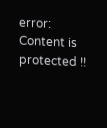error: Content is protected !!